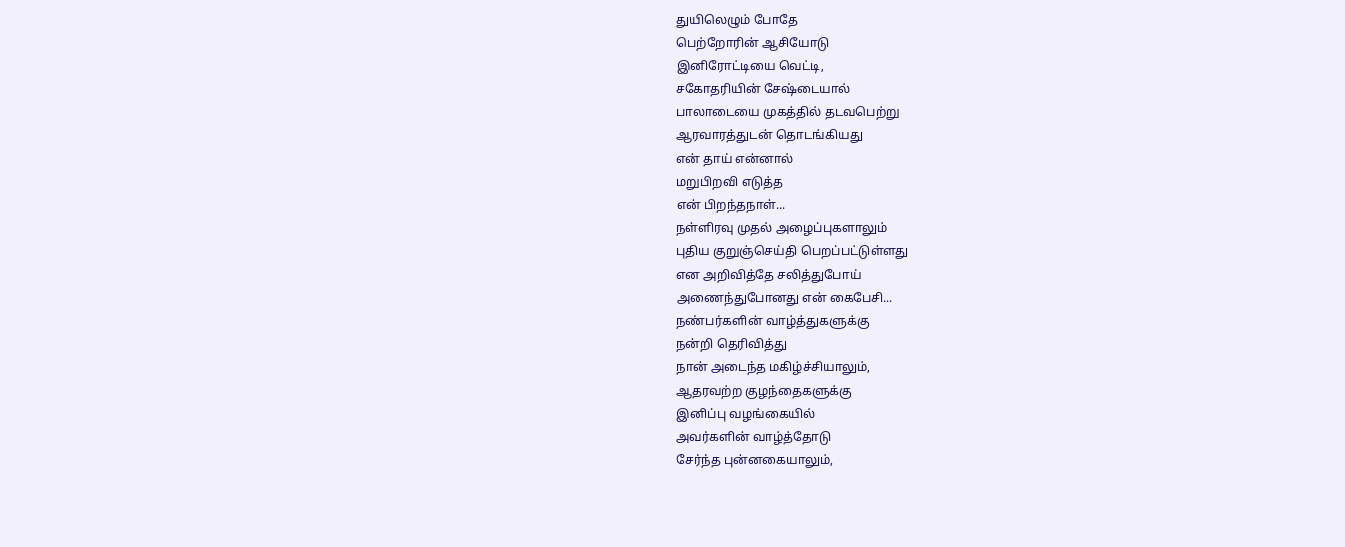துயிலெழும் போதே
பெற்றோரின் ஆசியோடு
இனிரோட்டியை வெட்டி,
சகோதரியின் சேஷ்டையால்
பாலாடையை முகத்தில் தடவபெற்று
ஆரவாரத்துடன் தொடங்கியது
என் தாய் என்னால்
மறுபிறவி எடுத்த
என் பிறந்தநாள்...
நள்ளிரவு முதல் அழைப்புகளாலும்
புதிய குறுஞ்செய்தி பெறப்பட்டுள்ளது
என அறிவித்தே சலித்துபோய்
அணைந்துபோனது என் கைபேசி...
நண்பர்களின் வாழ்த்துகளுக்கு
நன்றி தெரிவித்து
நான் அடைந்த மகிழ்ச்சியாலும்,
ஆதரவற்ற குழந்தைகளுக்கு
இனிப்பு வழங்கையில்
அவர்களின் வாழ்த்தோடு
சேர்ந்த புன்னகையாலும்,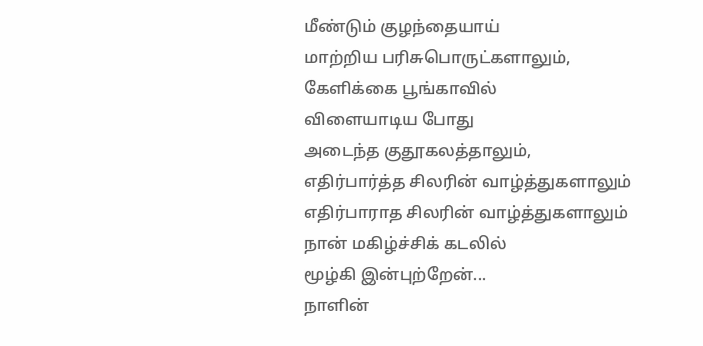மீண்டும் குழந்தையாய்
மாற்றிய பரிசுபொருட்களாலும்,
கேளிக்கை பூங்காவில்
விளையாடிய போது
அடைந்த குதூகலத்தாலும்,
எதிர்பார்த்த சிலரின் வாழ்த்துகளாலும்
எதிர்பாராத சிலரின் வாழ்த்துகளாலும்
நான் மகிழ்ச்சிக் கடலில்
மூழ்கி இன்புற்றேன்...
நாளின்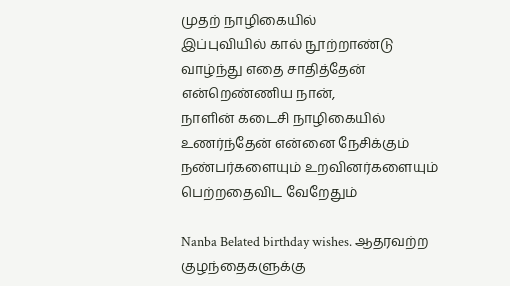முதற் நாழிகையில்
இப்புவியில் கால் நூற்றாண்டு
வாழ்ந்து எதை சாதித்தேன்
என்றெண்ணிய நான்,
நாளின் கடைசி நாழிகையில்
உணர்ந்தேன் என்னை நேசிக்கும்
நண்பர்களையும் உறவினர்களையும்
பெற்றதைவிட வேறேதும்

Nanba Belated birthday wishes. ஆதரவற்ற குழந்தைகளுக்கு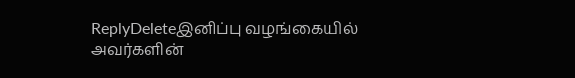ReplyDeleteஇனிப்பு வழங்கையில்
அவர்களின்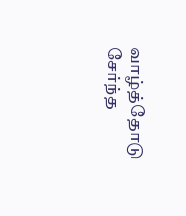வாழ்த்தோடு
சேர்ந்த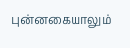புன்னகையாலும்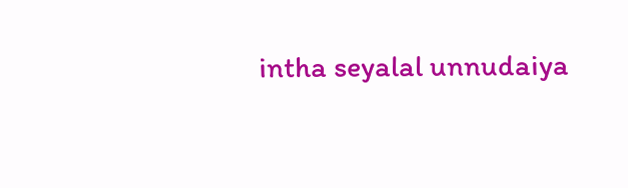intha seyalal unnudaiya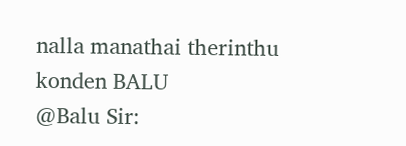nalla manathai therinthu konden BALU
@Balu Sir: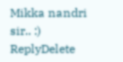Mikka nandri sir.. :)
ReplyDelete